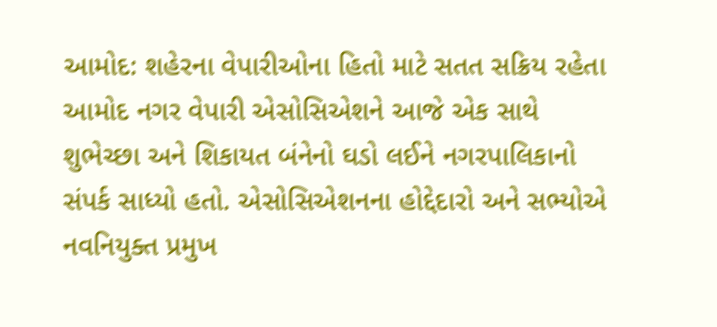આમોદ: શહેરના વેપારીઓના હિતો માટે સતત સક્રિય રહેતા આમોદ નગર વેપારી એસોસિએશને આજે એક સાથે શુભેચ્છા અને શિકાયત બંનેનો ઘડો લઈને નગરપાલિકાનો સંપર્ક સાધ્યો હતો. એસોસિએશનના હોદ્દેદારો અને સભ્યોએ નવનિયુક્ત પ્રમુખ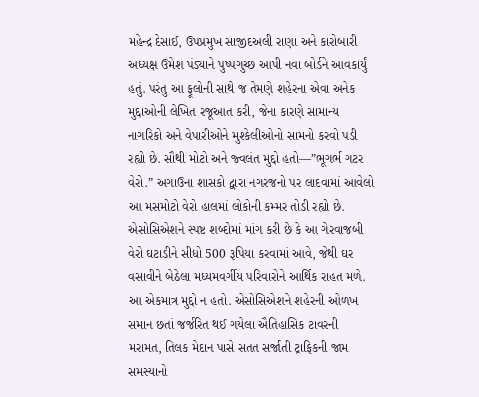મહેન્દ્ર દેસાઈ, ઉપપ્રમુખ સાજીદઅલી રાણા અને કારોબારી અધ્યક્ષ ઉમેશ પંડ્યાને પુષ્પગુચ્છ આપી નવા બોર્ડને આવકાર્યું હતું. પરંતુ આ ફૂલોની સાથે જ તેમણે શહેરના એવા અનેક મુદ્દાઓની લેખિત રજૂઆત કરી, જેના કારણે સામાન્ય નાગરિકો અને વેપારીઓને મુશ્કેલીઓનો સામનો કરવો પડી રહ્યો છે. સૌથી મોટો અને જ્વલંત મુદ્દો હતો—”ભૂગર્ભ ગટર વેરો.” અગાઉના શાસકો દ્વારા નગરજનો પર લાદવામાં આવેલો આ મસમોટો વેરો હાલમાં લોકોની કમ્મર તોડી રહ્યો છે. એસોસિએશને સ્પષ્ટ શબ્દોમાં માંગ કરી છે કે આ ગેરવાજબી વેરો ઘટાડીને સીધો 500 રૂપિયા કરવામાં આવે, જેથી ઘર વસાવીને બેઠેલા મધ્યમવર્ગીય પરિવારોને આર્થિક રાહત મળે.
આ એકમાત્ર મુદ્દો ન હતો. એસોસિએશને શહેરની ઓળખ સમાન છતાં જર્જરિત થઈ ગયેલા ઐતિહાસિક ટાવરની મરામત, તિલક મેદાન પાસે સતત સર્જાતી ટ્રાફિકની જામ સમસ્યાનો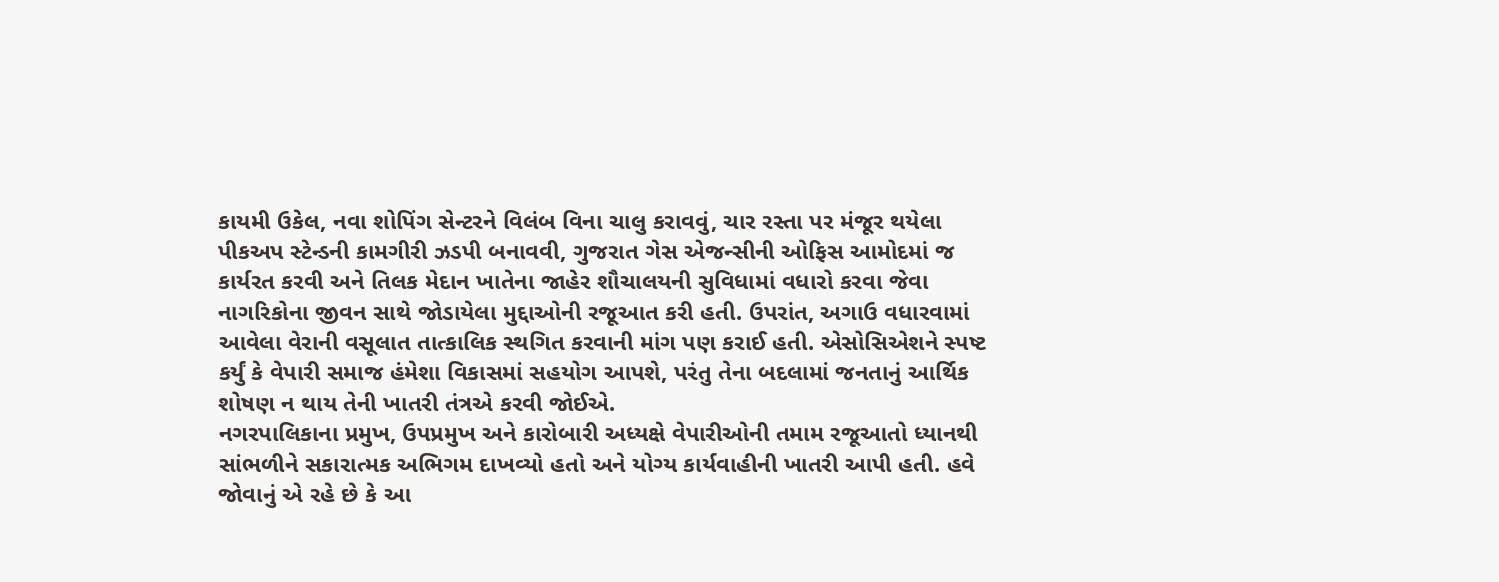કાયમી ઉકેલ, નવા શોપિંગ સેન્ટરને વિલંબ વિના ચાલુ કરાવવું, ચાર રસ્તા પર મંજૂર થયેલા પીકઅપ સ્ટેન્ડની કામગીરી ઝડપી બનાવવી, ગુજરાત ગેસ એજન્સીની ઓફિસ આમોદમાં જ કાર્યરત કરવી અને તિલક મેદાન ખાતેના જાહેર શૌચાલયની સુવિધામાં વધારો કરવા જેવા નાગરિકોના જીવન સાથે જોડાયેલા મુદ્દાઓની રજૂઆત કરી હતી. ઉપરાંત, અગાઉ વધારવામાં આવેલા વેરાની વસૂલાત તાત્કાલિક સ્થગિત કરવાની માંગ પણ કરાઈ હતી. એસોસિએશને સ્પષ્ટ કર્યું કે વેપારી સમાજ હંમેશા વિકાસમાં સહયોગ આપશે, પરંતુ તેના બદલામાં જનતાનું આર્થિક શોષણ ન થાય તેની ખાતરી તંત્રએ કરવી જોઈએ.
નગરપાલિકાના પ્રમુખ, ઉપપ્રમુખ અને કારોબારી અધ્યક્ષે વેપારીઓની તમામ રજૂઆતો ધ્યાનથી સાંભળીને સકારાત્મક અભિગમ દાખવ્યો હતો અને યોગ્ય કાર્યવાહીની ખાતરી આપી હતી. હવે જોવાનું એ રહે છે કે આ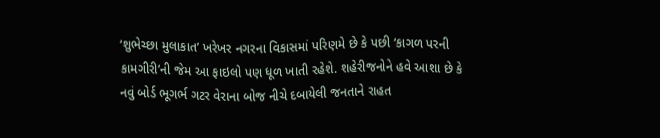‘શુભેચ્છા મુલાકાત’ ખરેખર નગરના વિકાસમાં પરિણમે છે કે પછી ‘કાગળ પરની કામગીરી’ની જેમ આ ફાઇલો પણ ધૂળ ખાતી રહેશે. શહેરીજનોને હવે આશા છે કે નવું બોર્ડ ભૂગર્ભ ગટર વેરાના બોજ નીચે દબાયેલી જનતાને રાહત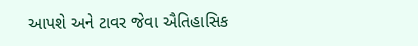આપશે અને ટાવર જેવા ઐતિહાસિક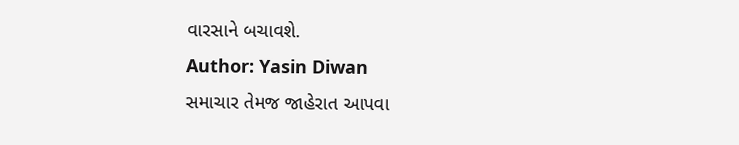વારસાને બચાવશે.
Author: Yasin Diwan
સમાચાર તેમજ જાહેરાત આપવા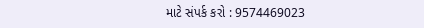માટે સંપર્ક કરો : 9574469023